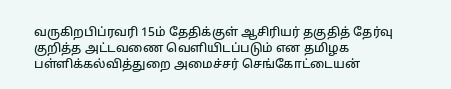வருகிறபிப்ரவரி 15ம் தேதிக்குள் ஆசிரியர் தகுதித் தேர்வு குறித்த அட்டவணை வெளியிடப்படும் என தமிழக பள்ளிக்கல்வித்துறை அமைச்சர் செங்கோட்டையன்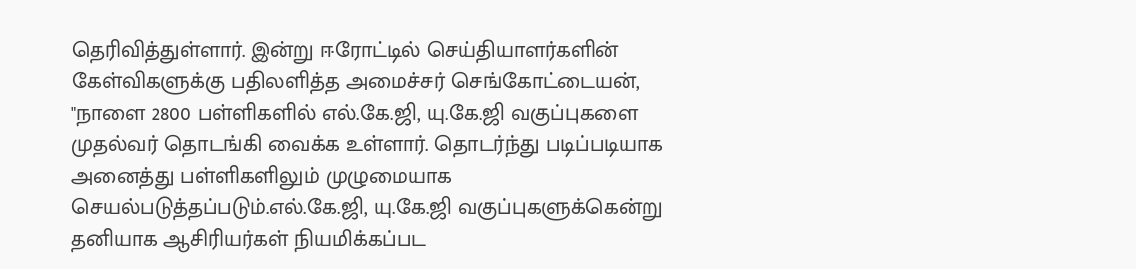தெரிவித்துள்ளார். இன்று ஈரோட்டில் செய்தியாளர்களின் கேள்விகளுக்கு பதிலளித்த அமைச்சர் செங்கோட்டையன், "நாளை 2800 பள்ளிகளில் எல்.கே.ஜி, யு.கே.ஜி வகுப்புகளை முதல்வர் தொடங்கி வைக்க உள்ளார். தொடர்ந்து படிப்படியாக அனைத்து பள்ளிகளிலும் முழுமையாக செயல்படுத்தப்படும்.எல்.கே.ஜி, யு.கே.ஜி வகுப்புகளுக்கென்று தனியாக ஆசிரியர்கள் நியமிக்கப்பட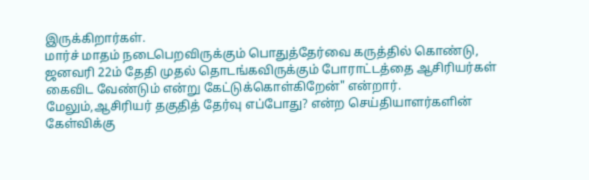இருக்கிறார்கள்.
மார்ச் மாதம் நடைபெறவிருக்கும் பொதுத்தேர்வை கருத்தில் கொண்டு, ஜனவரி 22ம் தேதி முதல் தொடங்கவிருக்கும் போராட்டத்தை ஆசிரியர்கள் கைவிட வேண்டும் என்று கேட்டுக்கொள்கிறேன்" என்றார்.
மேலும்,ஆசிரியர் தகுதித் தேர்வு எப்போது? என்ற செய்தியாளர்களின் கேள்விக்கு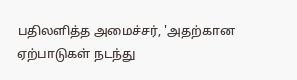பதிலளித்த அமைச்சர், 'அதற்கான ஏற்பாடுகள் நடந்து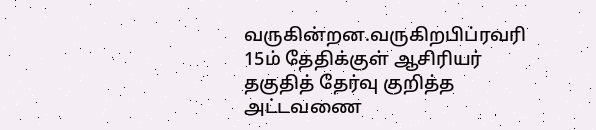வருகின்றன.வருகிறபிப்ரவரி 15ம் தேதிக்குள் ஆசிரியர் தகுதித் தேர்வு குறித்த அட்டவணை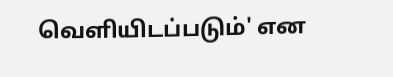வெளியிடப்படும்' என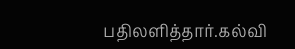பதிலளித்தார்.கல்வி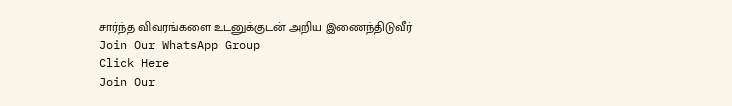சார்ந்த விவரங்களை உடனுக்குடன் அறிய இணைந்திடுவீர்
Join Our WhatsApp Group
Click Here
Join Our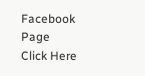Facebook Page
Click Here